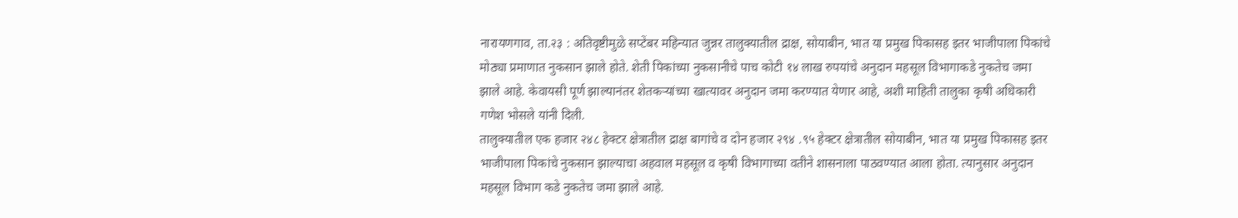नारायणगाव, ता.२३ : अतिवृष्टीमुळे सप्टेंबर महिन्यात जुन्नर तालुक्यातील द्राक्ष, सोयाबीन, भात या प्रमुख पिकासह इतर भाजीपाला पिकांचे मोठ्या प्रमाणात नुकसान झाले होते. शेती पिकांच्या नुकसानीचे पाच कोटी १४ लाख रुपयांचे अनुदान महसूल विभागाकडे नुकतेच जमा झाले आहे. केवायसी पूर्ण झाल्यानंतर शेतकऱ्यांच्या खात्यावर अनुदान जमा करण्यात येणार आहे, अशी माहिती तालुका कृषी अधिकारी गणेश भोसले यांनी दिली.
तालुक्यातील एक हजार २४८ हेक्टर क्षेत्रातील द्राक्ष बागांचे व दोन हजार २९४ .९५ हेक्टर क्षेत्रातील सोयाबीन, भात या प्रमुख पिकासह इतर भाजीपाला पिकांचे नुकसान झाल्याचा अहवाल महसूल व कृषी विभागाच्या वतीने शासनाला पाठवण्यात आला होता. त्यानुसार अनुदान महसूल विभाग कडे नुकतेच जमा झाले आहे.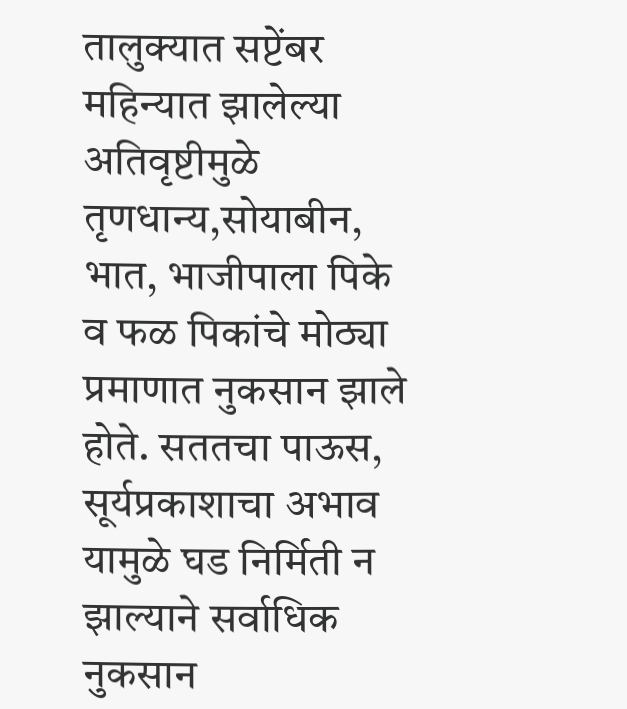तालुक्यात सप्टेंबर महिन्यात झालेल्या अतिवृष्टीमुळे तृणधान्य,सोयाबीन, भात, भाजीपाला पिके व फळ पिकांचे मोठ्या प्रमाणात नुकसान झाले होते. सततचा पाऊस, सूर्यप्रकाशाचा अभाव यामुळे घड निर्मिती न झाल्याने सर्वाधिक नुकसान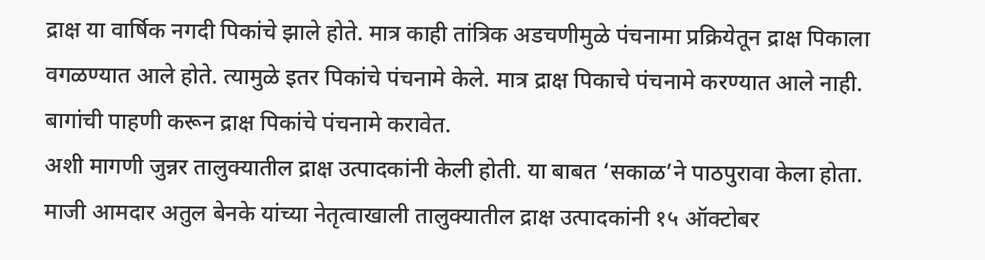द्राक्ष या वार्षिक नगदी पिकांचे झाले होते. मात्र काही तांत्रिक अडचणीमुळे पंचनामा प्रक्रियेतून द्राक्ष पिकाला वगळण्यात आले होते. त्यामुळे इतर पिकांचे पंचनामे केले. मात्र द्राक्ष पिकाचे पंचनामे करण्यात आले नाही. बागांची पाहणी करून द्राक्ष पिकांचे पंचनामे करावेत.
अशी मागणी जुन्नर तालुक्यातील द्राक्ष उत्पादकांनी केली होती. या बाबत ‘सकाळ’ने पाठपुरावा केला होता. माजी आमदार अतुल बेनके यांच्या नेतृत्वाखाली तालुक्यातील द्राक्ष उत्पादकांनी १५ ऑक्टोबर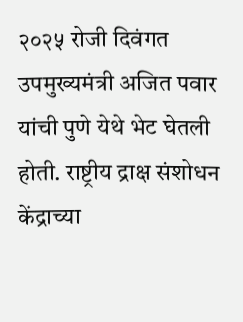२०२५ रोजी दिवंगत उपमुख्यमंत्री अजित पवार यांची पुणे येथे भेट घेतली होती. राष्ट्रीय द्राक्ष संशोधन केंद्राच्या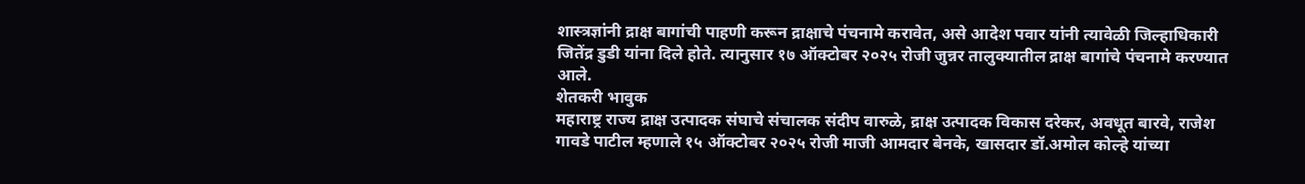शास्त्रज्ञांनी द्राक्ष बागांची पाहणी करून द्राक्षाचे पंचनामे करावेत, असे आदेश पवार यांनी त्यावेळी जिल्हाधिकारी जितेंद्र डुडी यांना दिले होते. त्यानुसार १७ ऑक्टोबर २०२५ रोजी जुन्नर तालुक्यातील द्राक्ष बागांचे पंचनामे करण्यात आले.
शेतकरी भावुक
महाराष्ट्र राज्य द्राक्ष उत्पादक संघाचे संचालक संदीप वारुळे, द्राक्ष उत्पादक विकास दरेकर, अवधूत बारवे, राजेश गावडे पाटील म्हणाले १५ ऑक्टोबर २०२५ रोजी माजी आमदार बेनके, खासदार डॉ.अमोल कोल्हे यांच्या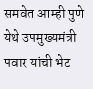समवेत आम्ही पुणे येथे उपमुख्यमंत्री पवार यांची भेट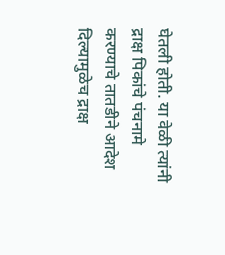घेतली होती. या वेळी त्यांनी द्राक्ष पिकांचे पंचनामे करण्याचे तातडीने आदेश दिल्यामुळेच द्राक्ष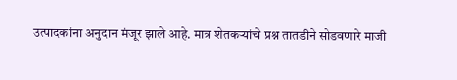उत्पादकांना अनुदान मंजूर झाले आहे. मात्र शेतकऱ्यांचे प्रश्न तातडीने सोडवणारे माजी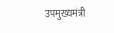उपमुख्यमंत्री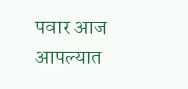पवार आज आपल्यात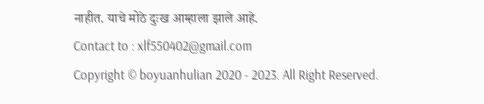नाहीत. याचे मोठे दुःख आम्हाला झाले आहे.
Contact to : xlf550402@gmail.com
Copyright © boyuanhulian 2020 - 2023. All Right Reserved.